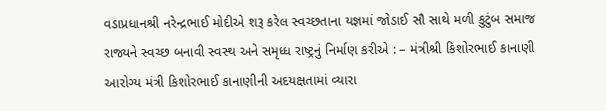વડાપ્રધાનશ્રી નરેન્દ્રભાઈ મોદીએ શરૂ કરેલ સ્વચ્છતાના યજ્ઞમાં જોડાઈ સૌ સાથે મળી કુટુંબ સમાજ રાજ્યને સ્વચ્છ બનાવી સ્વસ્થ અને સમૃધ્ધ રાષ્ટ્રનું નિર્માણ કરીએ : – મંત્રીશ્રી કિશોરભાઈ કાનાણી
આરોગ્ય મંત્રી કિશોરભાઈ કાનાણીની અદયક્ષતામાં વ્યારા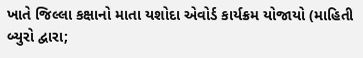ખાતે જિલ્લા કક્ષાનો માતા યશોદા એવોર્ડ કાર્યક્રમ યોજાયો (માહિતી બ્યુરો દ્વારા;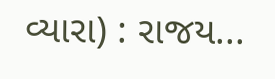વ્યારા) : રાજય...